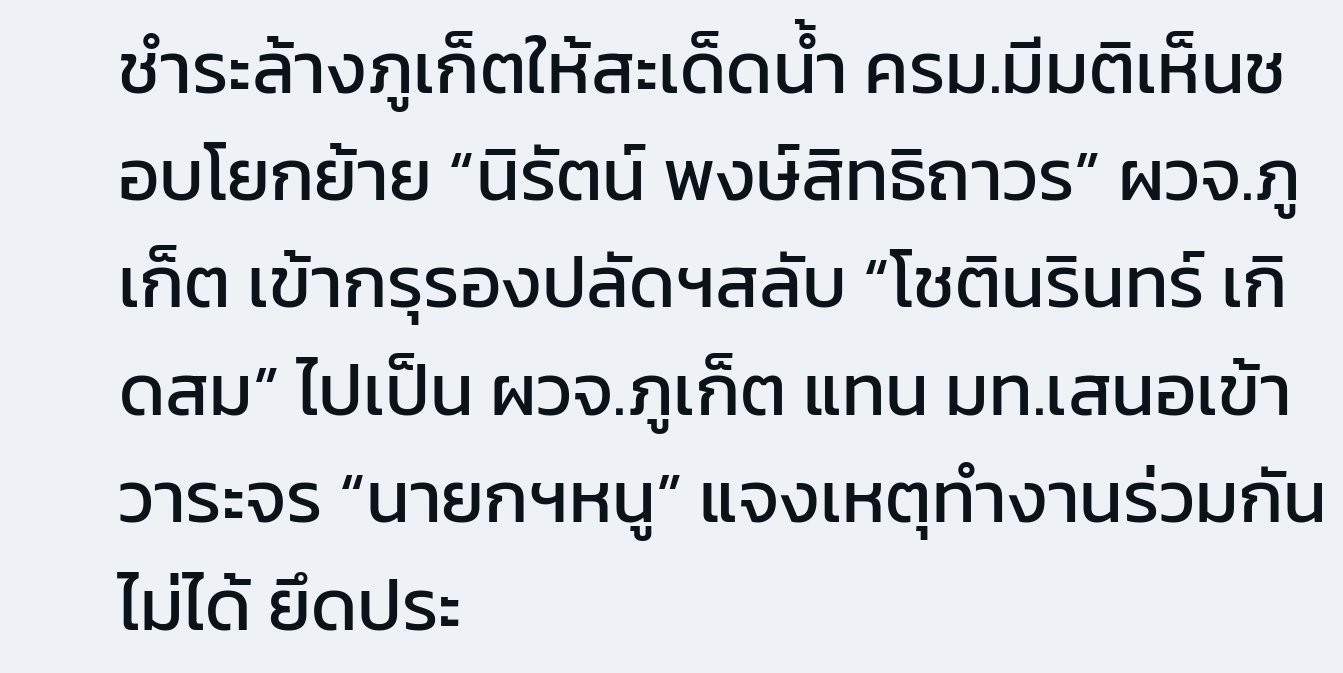ชำระล้างภูเก็ตให้สะเด็ดน้ำ ครม.มีมติเห็นชอบโยกย้าย “นิรัตน์ พงษ์สิทธิถาวร” ผวจ.ภูเก็ต เข้ากรุรองปลัดฯสลับ “โชตินรินทร์ เกิดสม” ไปเป็น ผวจ.ภูเก็ต แทน มท.เสนอเข้าวาระจร “นายกฯหนู” แจงเหตุทำงานร่วมกันไม่ได้ ยึดประ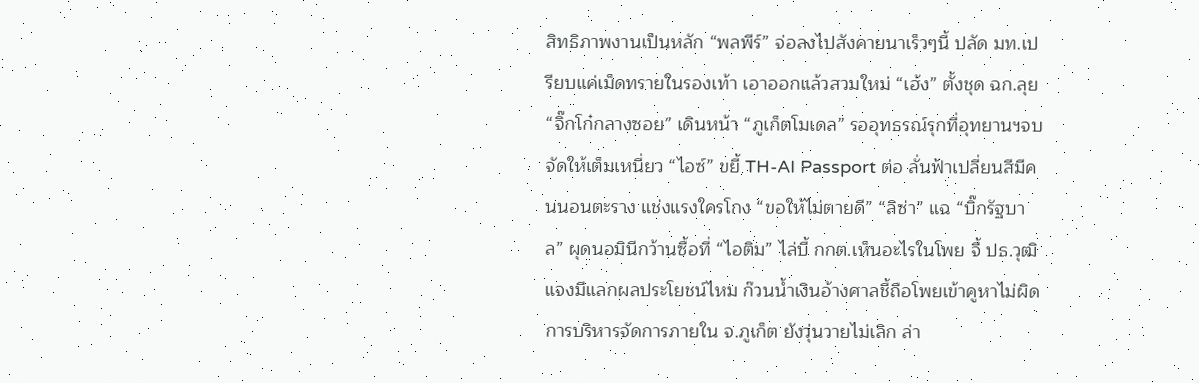สิทธิภาพงานเป็นหลัก “พลพีร์” จ่อลงไปสังคายนาเร็วๆนี้ ปลัด มท.เปรียบแค่เม็ดทรายในรองเท้า เอาออกแล้วสวมใหม่ “เฮ้ง” ตั้งชุด ฉก.ลุย “จิ๊กโก๋กลางซอย” เดินหน้า “ภูเก็ตโมเดล” รออุทธรณ์รุกที่อุทยานฯจบจัดให้เต็มเหนี่ยว “ไอซ์” ขยี้ TH-AI Passport ต่อ ลั่นฟ้าเปลี่ยนสีมีคนนอนตะราง แช่งแรงใครโกง “ขอให้ไม่ตายดี” “ลิซ่า” แฉ “บิ๊กรัฐบาล” ผุดนอมินีกว้านซื้อที่ “ไอติม” ไล่บี้ กกต.เห็นอะไรในโพย จี้ ปธ.วุฒิแจงมีแลกผลประโยชน์ไหม ก๊วนน้ำเงินอ้างศาลชี้ถือโพยเข้าคูหาไม่ผิดการบริหารจัดการภายใน จ.ภูเก็ต ยังวุ่นวายไม่เลิก ล่า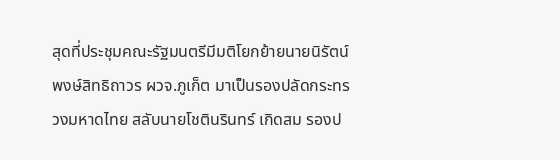สุดที่ประชุมคณะรัฐมนตรีมีมติโยกย้ายนายนิรัตน์ พงษ์สิทธิถาวร ผวจ.ภูเก็ต มาเป็นรองปลัดกระทรวงมหาดไทย สลับนายโชตินรินทร์ เกิดสม รองป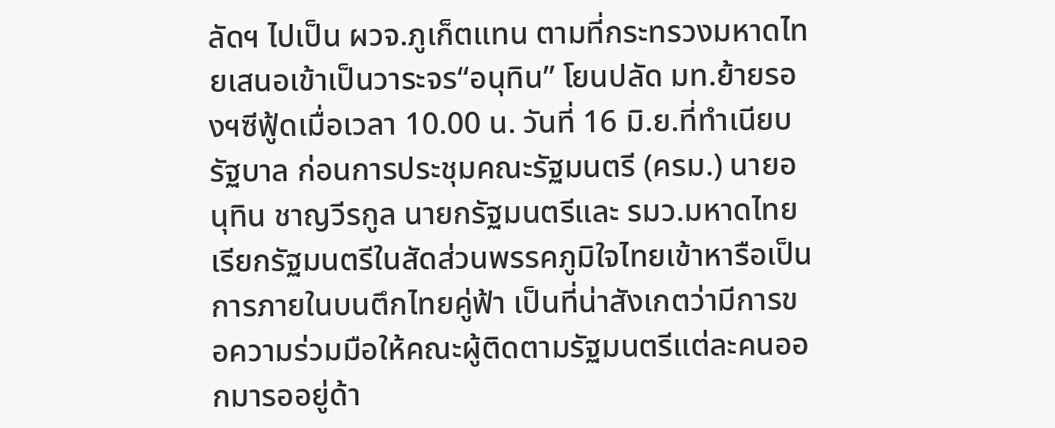ลัดฯ ไปเป็น ผวจ.ภูเก็ตแทน ตามที่กระทรวงมหาดไทยเสนอเข้าเป็นวาระจร“อนุทิน” โยนปลัด มท.ย้ายรองฯซีฟู้ดเมื่อเวลา 10.00 น. วันที่ 16 มิ.ย.ที่ทำเนียบรัฐบาล ก่อนการประชุมคณะรัฐมนตรี (ครม.) นายอนุทิน ชาญวีรกูล นายกรัฐมนตรีและ รมว.มหาดไทย เรียกรัฐมนตรีในสัดส่วนพรรคภูมิใจไทยเข้าหารือเป็นการภายในบนตึกไทยคู่ฟ้า เป็นที่น่าสังเกตว่ามีการขอความร่วมมือให้คณะผู้ติดตามรัฐมนตรีแต่ละคนออกมารออยู่ด้า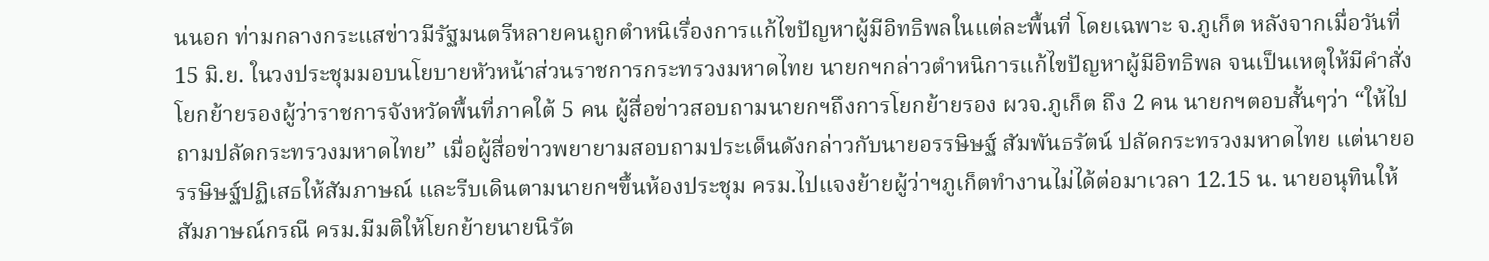นนอก ท่ามกลางกระแสข่าวมีรัฐมนตรีหลายคนถูกตำหนิเรื่องการแก้ไขปัญหาผู้มีอิทธิพลในแต่ละพื้นที่ โดยเฉพาะ จ.ภูเก็ต หลังจากเมื่อวันที่ 15 มิ.ย. ในวงประชุมมอบนโยบายหัวหน้าส่วนราชการกระทรวงมหาดไทย นายกฯกล่าวตำหนิการแก้ไขปัญหาผู้มีอิทธิพล จนเป็นเหตุให้มีคำสั่งโยกย้ายรองผู้ว่าราชการจังหวัดพื้นที่ภาคใต้ 5 คน ผู้สื่อข่าวสอบถามนายกฯถึงการโยกย้ายรอง ผวจ.ภูเก็ต ถึง 2 คน นายกฯตอบสั้นๆว่า “ให้ไปถามปลัดกระทรวงมหาดไทย” เมื่อผู้สื่อข่าวพยายามสอบถามประเด็นดังกล่าวกับนายอรรษิษฐ์ สัมพันธรัตน์ ปลัดกระทรวงมหาดไทย แต่นายอรรษิษฐ์ปฏิเสธให้สัมภาษณ์ และรีบเดินตามนายกฯขึ้นห้องประชุม ครม.ไปแจงย้ายผู้ว่าฯภูเก็ตทำงานไม่ได้ต่อมาเวลา 12.15 น. นายอนุทินให้สัมภาษณ์กรณี ครม.มีมติให้โยกย้ายนายนิรัต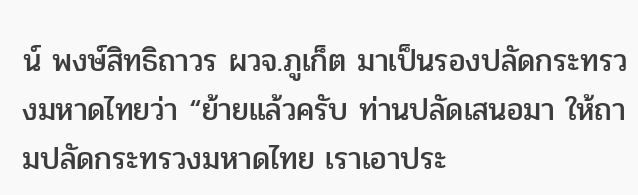น์ พงษ์สิทธิถาวร ผวจ.ภูเก็ต มาเป็นรองปลัดกระทรวงมหาดไทยว่า “ย้ายแล้วครับ ท่านปลัดเสนอมา ให้ถามปลัดกระทรวงมหาดไทย เราเอาประ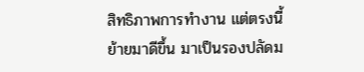สิทธิภาพการทำงาน แต่ตรงนี้ย้ายมาดีขึ้น มาเป็นรองปลัดม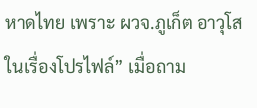หาดไทย เพราะ ผวจ.ภูเก็ต อาวุโสในเรื่องโปรไฟล์” เมื่อถาม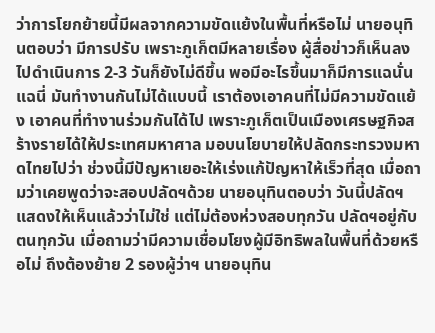ว่าการโยกย้ายนี้มีผลจากความขัดแย้งในพื้นที่หรือไม่ นายอนุทินตอบว่า มีการปรับ เพราะภูเก็ตมีหลายเรื่อง ผู้สื่อข่าวก็เห็นลงไปดำเนินการ 2-3 วันก็ยังไม่ดีขึ้น พอมีอะไรขึ้นมาก็มีการแฉนั่นแฉนี่ มันทำงานกันไม่ได้แบบนี้ เราต้องเอาคนที่ไม่มีความขัดแย้ง เอาคนที่ทำงานร่วมกันได้ไป เพราะภูเก็ตเป็นเมืองเศรษฐกิจสร้างรายได้ให้ประเทศมหาศาล มอบนโยบายให้ปลัดกระทรวงมหาดไทยไปว่า ช่วงนี้มีปัญหาเยอะให้เร่งแก้ปัญหาให้เร็วที่สุด เมื่อถามว่าเคยพูดว่าจะสอบปลัดฯด้วย นายอนุทินตอบว่า วันนี้ปลัดฯแสดงให้เห็นแล้วว่าไม่ใช่ แต่ไม่ต้องห่วงสอบทุกวัน ปลัดฯอยู่กับตนทุกวัน เมื่อถามว่ามีความเชื่อมโยงผู้มีอิทธิพลในพื้นที่ด้วยหรือไม่ ถึงต้องย้าย 2 รองผู้ว่าฯ นายอนุทิน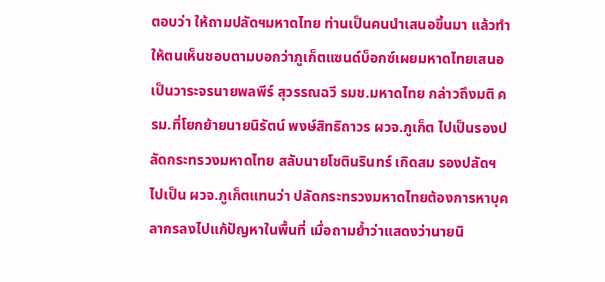ตอบว่า ให้ถามปลัดฯมหาดไทย ท่านเป็นคนนำเสนอขึ้นมา แล้วทำให้ตนเห็นชอบตามบอกว่าภูเก็ตแซนด์บ็อกซ์เผยมหาดไทยเสนอเป็นวาระจรนายพลพีร์ สุวรรณฉวี รมช.มหาดไทย กล่าวถึงมติ ครม.ที่โยกย้ายนายนิรัตน์ พงษ์สิทธิถาวร ผวจ.ภูเก็ต ไปเป็นรองปลัดกระทรวงมหาดไทย สลับนายโชตินรินทร์ เกิดสม รองปลัดฯ ไปเป็น ผวจ.ภูเก็ตแทนว่า ปลัดกระทรวงมหาดไทยต้องการหาบุคลากรลงไปแก้ปัญหาในพื้นที่ เมื่อถามย้ำว่าแสดงว่านายนิ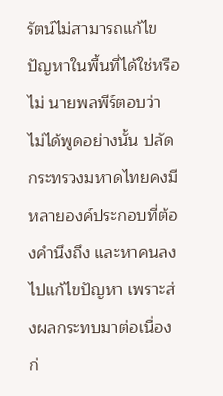รัตน์ไม่สามารถแก้ไขปัญหาในพื้นที่ได้ใช่หรือไม่ นายพลพีร์ตอบว่า ไม่ได้พูดอย่างนั้น ปลัดกระทรวงมหาดไทยคงมีหลายองค์ประกอบที่ต้องคำนึงถึง และหาคนลงไปแก้ไขปัญหา เพราะส่งผลกระทบมาต่อเนื่อง ก่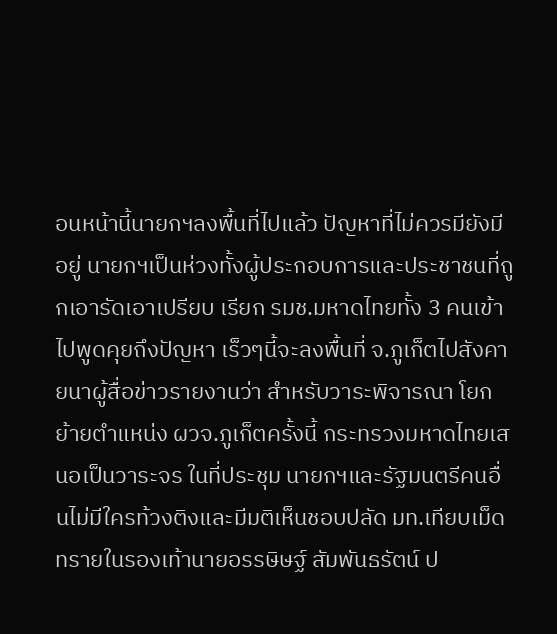อนหน้านี้นายกฯลงพื้นที่ไปแล้ว ปัญหาที่ไม่ควรมียังมีอยู่ นายกฯเป็นห่วงทั้งผู้ประกอบการและประชาชนที่ถูกเอารัดเอาเปรียบ เรียก รมช.มหาดไทยทั้ง 3 คนเข้าไปพูดคุยถึงปัญหา เร็วๆนี้จะลงพื้นที่ จ.ภูเก็ตไปสังคายนาผู้สื่อข่าวรายงานว่า สำหรับวาระพิจารณา โยกย้ายตำแหน่ง ผวจ.ภูเก็ตครั้งนี้ กระทรวงมหาดไทยเสนอเป็นวาระจร ในที่ประชุม นายกฯและรัฐมนตรีคนอื่นไม่มีใครท้วงติงและมีมติเห็นชอบปลัด มท.เทียบเม็ดทรายในรองเท้านายอรรษิษฐ์ สัมพันธรัตน์ ป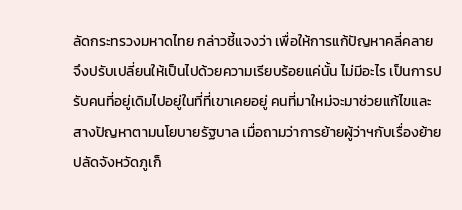ลัดกระทรวงมหาดไทย กล่าวชี้แจงว่า เพื่อให้การแก้ปัญหาคลี่คลาย จึงปรับเปลี่ยนให้เป็นไปด้วยความเรียบร้อยแค่นั้น ไม่มีอะไร เป็นการปรับคนที่อยู่เดิมไปอยู่ในที่ที่เขาเคยอยู่ คนที่มาใหม่จะมาช่วยแก้ไขและสางปัญหาตามนโยบายรัฐบาล เมื่อถามว่าการย้ายผู้ว่าฯกับเรื่องย้ายปลัดจังหวัดภูเก็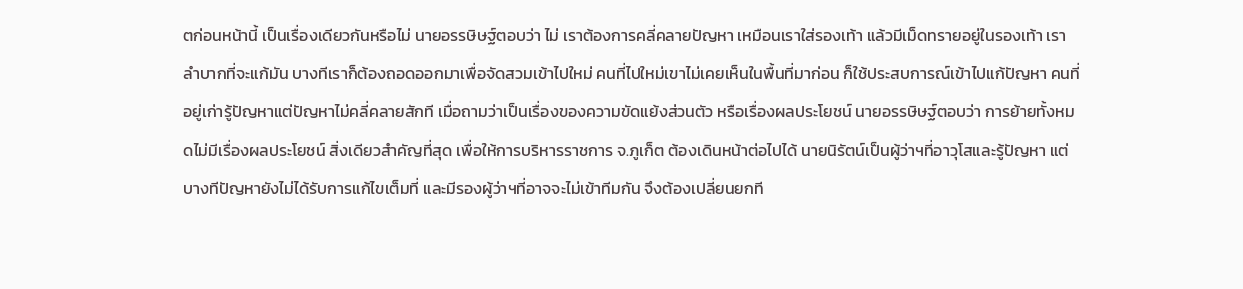ตก่อนหน้านี้ เป็นเรื่องเดียวกันหรือไม่ นายอรรษิษฐ์ตอบว่า ไม่ เราต้องการคลี่คลายปัญหา เหมือนเราใส่รองเท้า แล้วมีเม็ดทรายอยู่ในรองเท้า เราลำบากที่จะแก้มัน บางทีเราก็ต้องถอดออกมาเพื่อจัดสวมเข้าไปใหม่ คนที่ไปใหม่เขาไม่เคยเห็นในพื้นที่มาก่อน ก็ใช้ประสบการณ์เข้าไปแก้ปัญหา คนที่อยู่เก่ารู้ปัญหาแต่ปัญหาไม่คลี่คลายสักที เมื่อถามว่าเป็นเรื่องของความขัดแย้งส่วนตัว หรือเรื่องผลประโยชน์ นายอรรษิษฐ์ตอบว่า การย้ายทั้งหมดไม่มีเรื่องผลประโยชน์ สิ่งเดียวสําคัญที่สุด เพื่อให้การบริหารราชการ จ.ภูเก็ต ต้องเดินหน้าต่อไปได้ นายนิรัตน์เป็นผู้ว่าฯที่อาวุโสและรู้ปัญหา แต่บางทีปัญหายังไม่ได้รับการแก้ไขเต็มที่ และมีรองผู้ว่าฯที่อาจจะไม่เข้าทีมกัน จึงต้องเปลี่ยนยกที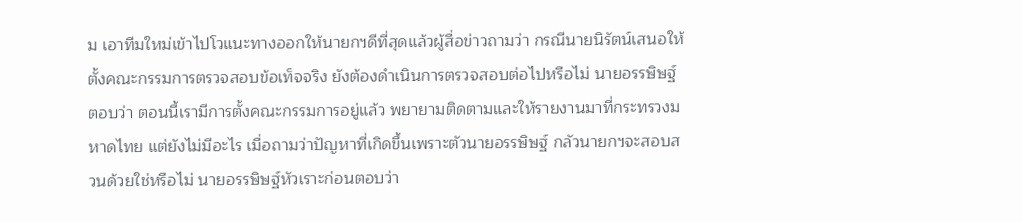ม เอาทีมใหม่เข้าไปโวแนะทางออกให้นายกฯดีที่สุดแล้วผู้สื่อข่าวถามว่า กรณีนายนิรัตน์เสนอให้ตั้งคณะกรรมการตรวจสอบข้อเท็จจริง ยังต้องดำเนินการตรวจสอบต่อไปหรือไม่ นายอรรษิษฐ์ตอบว่า ตอนนี้เรามีการตั้งคณะกรรมการอยู่แล้ว พยายามติดตามและให้รายงานมาที่กระทรวงมหาดไทย แต่ยังไม่มีอะไร เมื่อถามว่าปัญหาที่เกิดขึ้นเพราะตัวนายอรรษิษฐ์ กลัวนายกฯจะสอบสวนด้วยใช่หรือไม่ นายอรรษิษฐ์หัวเราะก่อนตอบว่า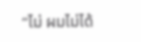“ไม่ ผมไม่ได้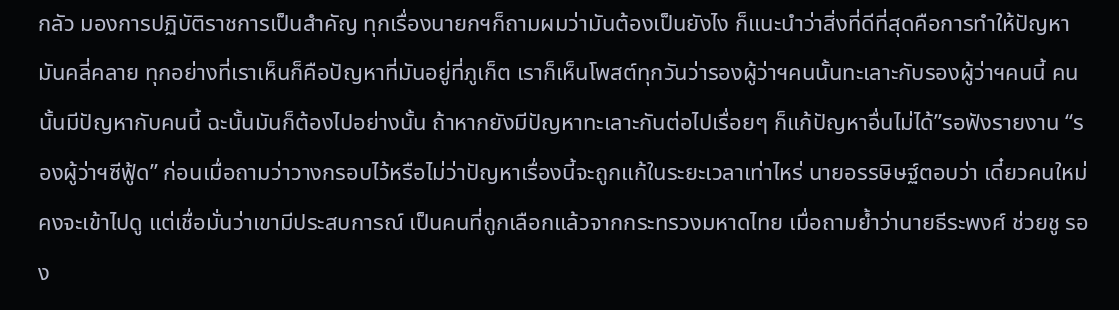กลัว มองการปฏิบัติราชการเป็นสำคัญ ทุกเรื่องนายกฯก็ถามผมว่ามันต้องเป็นยังไง ก็แนะนำว่าสิ่งที่ดีที่สุดคือการทําให้ปัญหามันคลี่คลาย ทุกอย่างที่เราเห็นก็คือปัญหาที่มันอยู่ที่ภูเก็ต เราก็เห็นโพสต์ทุกวันว่ารองผู้ว่าฯคนนั้นทะเลาะกับรองผู้ว่าฯคนนี้ คนนั้นมีปัญหากับคนนี้ ฉะนั้นมันก็ต้องไปอย่างนั้น ถ้าหากยังมีปัญหาทะเลาะกันต่อไปเรื่อยๆ ก็แก้ปัญหาอื่นไม่ได้”รอฟังรายงาน “รองผู้ว่าฯซีฟู้ด” ก่อนเมื่อถามว่าวางกรอบไว้หรือไม่ว่าปัญหาเรื่องนี้จะถูกแก้ในระยะเวลาเท่าไหร่ นายอรรษิษฐ์ตอบว่า เดี๋ยวคนใหม่คงจะเข้าไปดู แต่เชื่อมั่นว่าเขามีประสบการณ์ เป็นคนที่ถูกเลือกแล้วจากกระทรวงมหาดไทย เมื่อถามย้ำว่านายธีระพงศ์ ช่วยชู รอง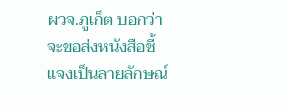ผวจ.ภูเก็ต บอกว่าจะขอส่งหนังสือชี้แจงเป็นลายลักษณ์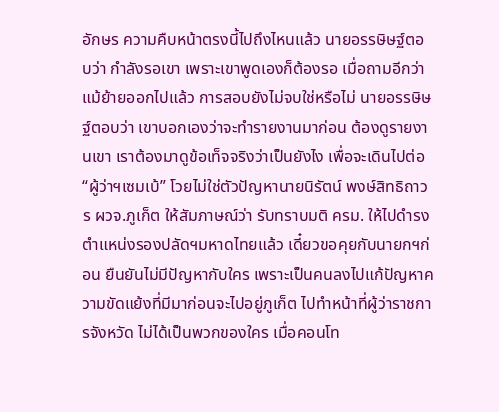อักษร ความคืบหน้าตรงนี้ไปถึงไหนแล้ว นายอรรษิษฐ์ตอบว่า กําลังรอเขา เพราะเขาพูดเองก็ต้องรอ เมื่อถามอีกว่าแม้ย้ายออกไปแล้ว การสอบยังไม่จบใช่หรือไม่ นายอรรษิษฐ์ตอบว่า เขาบอกเองว่าจะทำรายงานมาก่อน ต้องดูรายงานเขา เราต้องมาดูข้อเท็จจริงว่าเป็นยังไง เพื่อจะเดินไปต่อ“ผู้ว่าฯเซมเบ้” โวยไม่ใช่ตัวปัญหานายนิรัตน์ พงษ์สิทธิถาวร ผวจ.ภูเก็ต ให้สัมภาษณ์ว่า รับทราบมติ ครม. ให้ไปดำรงตำแหน่งรองปลัดฯมหาดไทยแล้ว เดี๋ยวขอคุยกับนายกฯก่อน ยืนยันไม่มีปัญหากับใคร เพราะเป็นคนลงไปแก้ปัญหาความขัดแย้งที่มีมาก่อนจะไปอยู่ภูเก็ต ไปทำหน้าที่ผู้ว่าราชการจังหวัด ไม่ได้เป็นพวกของใคร เมื่อคอนโท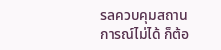รลควบคุมสถานการณ์ไม่ได้ ก็ต้อ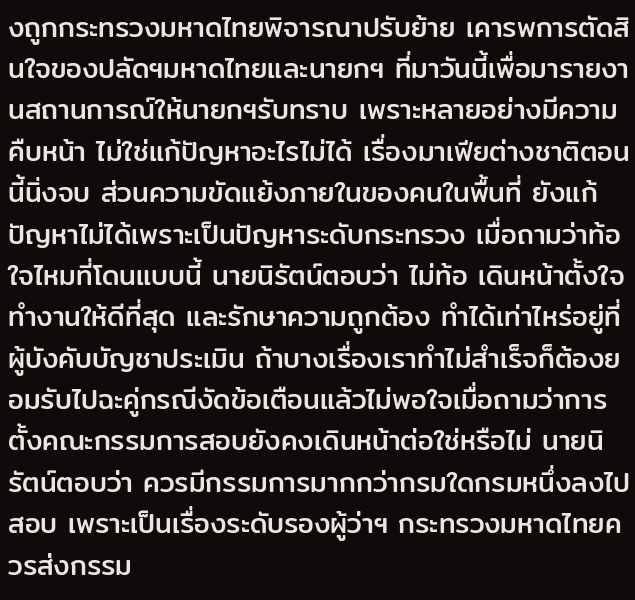งถูกกระทรวงมหาดไทยพิจารณาปรับย้าย เคารพการตัดสินใจของปลัดฯมหาดไทยและนายกฯ ที่มาวันนี้เพื่อมารายงานสถานการณ์ให้นายกฯรับทราบ เพราะหลายอย่างมีความคืบหน้า ไม่ใช่แก้ปัญหาอะไรไม่ได้ เรื่องมาเฟียต่างชาติตอนนี้นิ่งจบ ส่วนความขัดแย้งภายในของคนในพื้นที่ ยังแก้ปัญหาไม่ได้เพราะเป็นปัญหาระดับกระทรวง เมื่อถามว่าท้อใจไหมที่โดนแบบนี้ นายนิรัตน์ตอบว่า ไม่ท้อ เดินหน้าตั้งใจทำงานให้ดีที่สุด และรักษาความถูกต้อง ทำได้เท่าไหร่อยู่ที่ผู้บังคับบัญชาประเมิน ถ้าบางเรื่องเราทำไม่สำเร็จก็ต้องยอมรับไปฉะคู่กรณีงัดข้อเตือนแล้วไม่พอใจเมื่อถามว่าการตั้งคณะกรรมการสอบยังคงเดินหน้าต่อใช่หรือไม่ นายนิรัตน์ตอบว่า ควรมีกรรมการมากกว่ากรมใดกรมหนึ่งลงไปสอบ เพราะเป็นเรื่องระดับรองผู้ว่าฯ กระทรวงมหาดไทยควรส่งกรรม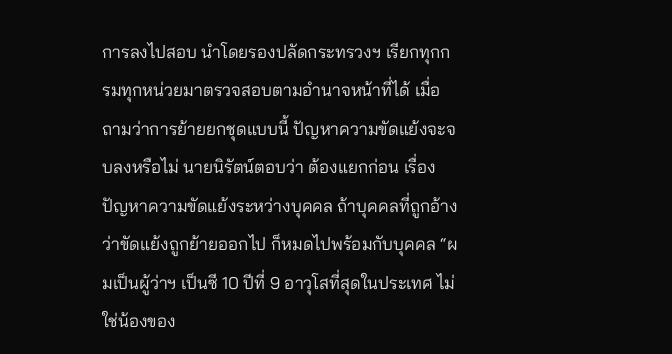การลงไปสอบ นำโดยรองปลัดกระทรวงฯ เรียกทุกกรมทุกหน่วยมาตรวจสอบตามอำนาจหน้าที่ได้ เมื่อถามว่าการย้ายยกชุดแบบนี้ ปัญหาความขัดแย้งจะจบลงหรือไม่ นายนิรัตน์ตอบว่า ต้องแยกก่อน เรื่องปัญหาความขัดแย้งระหว่างบุคคล ถ้าบุคคลที่ถูกอ้างว่าขัดแย้งถูกย้ายออกไป ก็หมดไปพร้อมกับบุคคล “ผมเป็นผู้ว่าฯ เป็นซี 10 ปีที่ 9 อาวุโสที่สุดในประเทศ ไม่ใช่น้องของ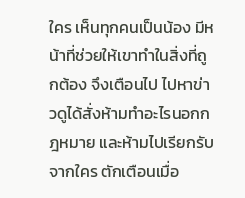ใคร เห็นทุกคนเป็นน้อง มีหน้าที่ช่วยให้เขาทำในสิ่งที่ถูกต้อง จึงเตือนไป ไปหาข่าวดูได้สั่งห้ามทำอะไรนอกกฎหมาย และห้ามไปเรียกรับจากใคร ตักเตือนเมื่อ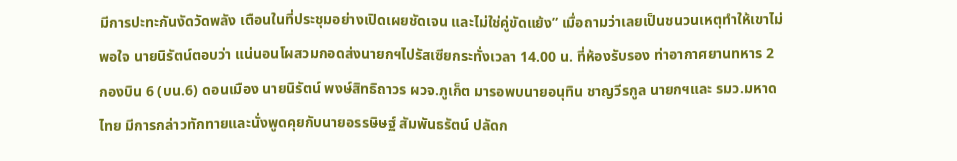มีการปะทะกันงัดวัดพลัง เตือนในที่ประชุมอย่างเปิดเผยชัดเจน และไม่ใช่คู่ขัดแย้ง” เมื่อถามว่าเลยเป็นชนวนเหตุทำให้เขาไม่พอใจ นายนิรัตน์ตอบว่า แน่นอนโผสวมกอดส่งนายกฯไปรัสเซียกระทั่งเวลา 14.00 น. ที่ห้องรับรอง ท่าอากาศยานทหาร 2 กองบิน 6 (บน.6) ดอนเมือง นายนิรัตน์ พงษ์สิทธิถาวร ผวจ.ภูเก็ต มารอพบนายอนุทิน ชาญวีรกูล นายกฯและ รมว.มหาดไทย มีการกล่าวทักทายและนั่งพูดคุยกับนายอรรษิษฐ์ สัมพันธรัตน์ ปลัดก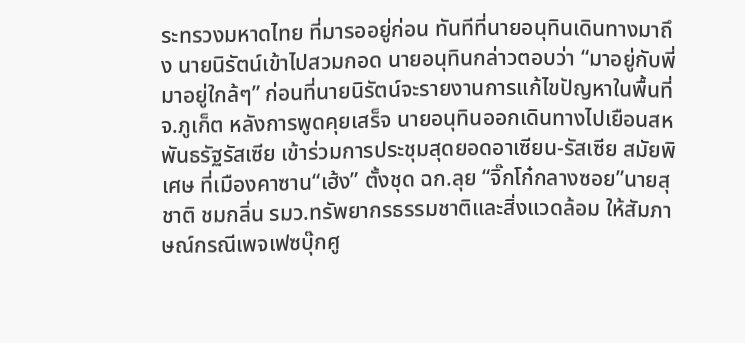ระทรวงมหาดไทย ที่มารออยู่ก่อน ทันทีที่นายอนุทินเดินทางมาถึง นายนิรัตน์เข้าไปสวมกอด นายอนุทินกล่าวตอบว่า “มาอยู่กับพี่ มาอยู่ใกล้ๆ” ก่อนที่นายนิรัตน์จะรายงานการแก้ไขปัญหาในพื้นที่ จ.ภูเก็ต หลังการพูดคุยเสร็จ นายอนุทินออกเดินทางไปเยือนสหพันธรัฐรัสเซีย เข้าร่วมการประชุมสุดยอดอาเซียน-รัสเซีย สมัยพิเศษ ที่เมืองคาซาน“เฮ้ง” ตั้งชุด ฉก.ลุย “จิ๊กโก๋กลางซอย”นายสุชาติ ชมกลิ่น รมว.ทรัพยากรธรรมชาติและสิ่งแวดล้อม ให้สัมภาษณ์กรณีเพจเฟซบุ๊กศู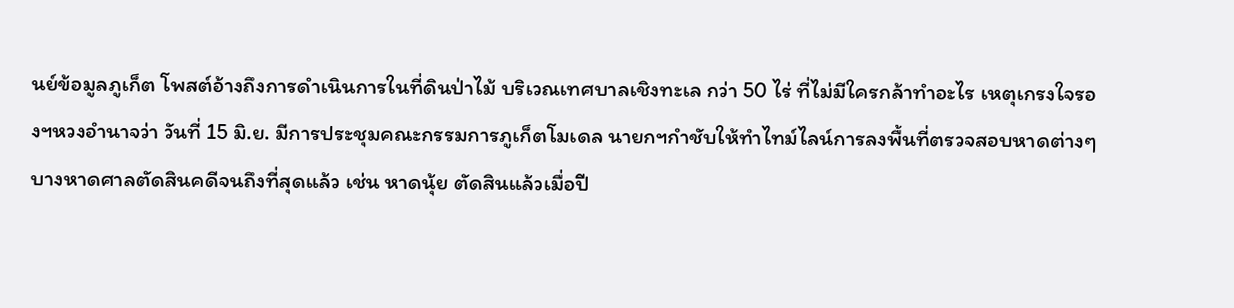นย์ข้อมูลภูเก็ต โพสต์อ้างถึงการดำเนินการในที่ดินป่าไม้ บริเวณเทศบาลเชิงทะเล กว่า 50 ไร่ ที่ไม่มีใครกล้าทำอะไร เหตุเกรงใจรองฯหวงอำนาจว่า วันที่ 15 มิ.ย. มีการประชุมคณะกรรมการภูเก็ตโมเดล นายกฯกำชับให้ทำไทม์ไลน์การลงพื้นที่ตรวจสอบหาดต่างๆ บางหาดศาลตัดสินคดีจนถึงที่สุดแล้ว เช่น หาดนุ้ย ตัดสินแล้วเมื่อปี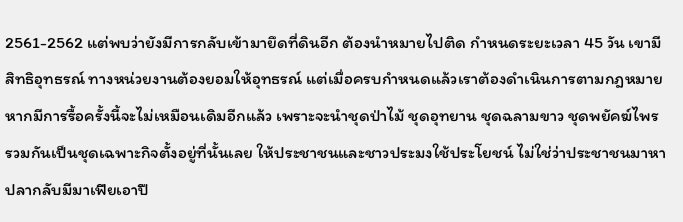2561-2562 แต่พบว่ายังมีการกลับเข้ามายึดที่ดินอีก ต้องนำหมายไปติด กำหนดระยะเวลา 45 วัน เขามีสิทธิอุทธรณ์ ทางหน่วยงานต้องยอมให้อุทธรณ์ แต่เมื่อครบกำหนดแล้วเราต้องดำเนินการตามกฎหมาย หากมีการรื้อครั้งนี้จะไม่เหมือนเดิมอีกแล้ว เพราะจะนำชุดป่าไม้ ชุดอุทยาน ชุดฉลามขาว ชุดพยัคฆ์ไพร รวมกันเป็นชุดเฉพาะกิจตั้งอยู่ที่นั้นเลย ให้ประชาชนและชาวประมงใช้ประโยชน์ ไม่ใช่ว่าประชาชนมาหาปลากลับมีมาเฟียเอาปื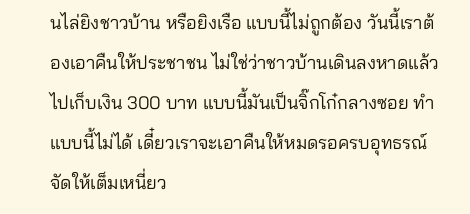นไล่ยิงชาวบ้าน หรือยิงเรือ แบบนี้ไม่ถูกต้อง วันนี้เราต้องเอาคืนให้ประชาชน ไม่ใช่ว่าชาวบ้านเดินลงหาดแล้วไปเก็บเงิน 300 บาท แบบนี้มันเป็นจิ๊กโก๋กลางซอย ทำแบบนี้ไม่ได้ เดี๋ยวเราจะเอาคืนให้หมดรอครบอุทธรณ์จัดให้เต็มเหนี่ยว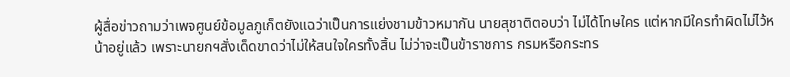ผู้สื่อข่าวถามว่าเพจศูนย์ข้อมูลภูเก็ตยังแฉว่าเป็นการแย่งชามข้าวหมากัน นายสุชาติตอบว่า ไม่ได้โทษใคร แต่หากมีใครทำผิดไม่ไว้หน้าอยู่แล้ว เพราะนายกฯสั่งเด็ดขาดว่าไม่ให้สนใจใครทั้งสิ้น ไม่ว่าจะเป็นข้าราชการ กรมหรือกระทร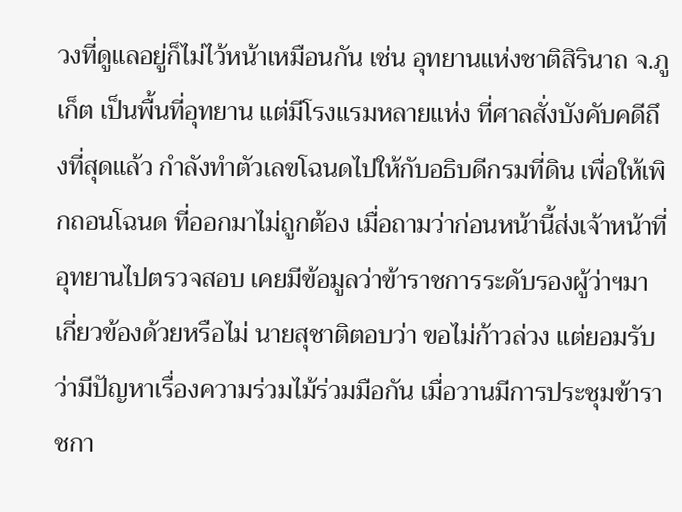วงที่ดูแลอยู่ก็ไม่ไว้หน้าเหมือนกัน เช่น อุทยานแห่งชาติสิรินาถ จ.ภูเก็ต เป็นพื้นที่อุทยาน แต่มีโรงแรมหลายแห่ง ที่ศาลสั่งบังคับคดีถึงที่สุดแล้ว กำลังทำตัวเลขโฉนดไปให้กับอธิบดีกรมที่ดิน เพื่อให้เพิกถอนโฉนด ที่ออกมาไม่ถูกต้อง เมื่อถามว่าก่อนหน้านี้ส่งเจ้าหน้าที่อุทยานไปตรวจสอบ เคยมีข้อมูลว่าข้าราชการระดับรองผู้ว่าฯมาเกี่ยวข้องด้วยหรือไม่ นายสุชาติตอบว่า ขอไม่ก้าวล่วง แต่ยอมรับว่ามีปัญหาเรื่องความร่วมไม้ร่วมมือกัน เมื่อวานมีการประชุมข้าราชกา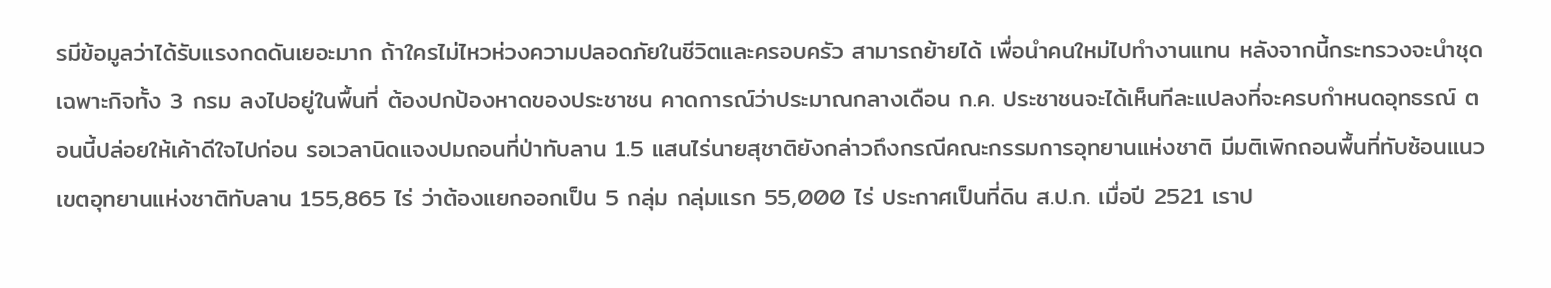รมีข้อมูลว่าได้รับแรงกดดันเยอะมาก ถ้าใครไม่ไหวห่วงความปลอดภัยในชีวิตและครอบครัว สามารถย้ายได้ เพื่อนำคนใหม่ไปทำงานแทน หลังจากนี้กระทรวงจะนำชุดเฉพาะกิจทั้ง 3 กรม ลงไปอยู่ในพื้นที่ ต้องปกป้องหาดของประชาชน คาดการณ์ว่าประมาณกลางเดือน ก.ค. ประชาชนจะได้เห็นทีละแปลงที่จะครบกำหนดอุทธรณ์ ตอนนี้ปล่อยให้เค้าดีใจไปก่อน รอเวลานิดแจงปมถอนที่ป่าทับลาน 1.5 แสนไร่นายสุชาติยังกล่าวถึงกรณีคณะกรรมการอุทยานแห่งชาติ มีมติเพิกถอนพื้นที่ทับซ้อนแนวเขตอุทยานแห่งชาติทับลาน 155,865 ไร่ ว่าต้องแยกออกเป็น 5 กลุ่ม กลุ่มแรก 55,000 ไร่ ประกาศเป็นที่ดิน ส.ป.ก. เมื่อปี 2521 เราป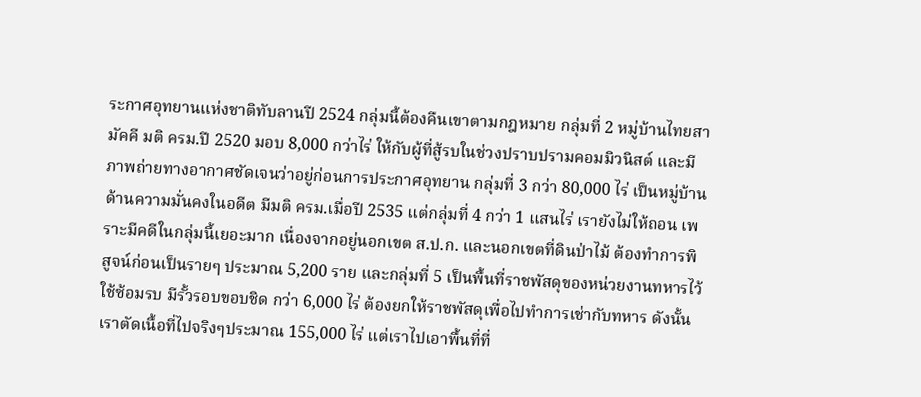ระกาศอุทยานแห่งชาติทับลานปี 2524 กลุ่มนี้ต้องคืนเขาตามกฎหมาย กลุ่มที่ 2 หมู่บ้านไทยสามัคคี มติ ครม.ปี 2520 มอบ 8,000 กว่าไร่ ให้กับผู้ที่สู้รบในช่วงปราบปรามคอมมิวนิสต์ และมีภาพถ่ายทางอากาศชัดเจนว่าอยู่ก่อนการประกาศอุทยาน กลุ่มที่ 3 กว่า 80,000 ไร่ เป็นหมู่บ้านด้านความมั่นคงในอดีต มีมติ ครม.เมื่อปี 2535 แต่กลุ่มที่ 4 กว่า 1 แสนไร่ เรายังไม่ให้ถอน เพราะมีคดีในกลุ่มนี้เยอะมาก เนื่องจากอยู่นอกเขต ส.ป.ก. และนอกเขตที่ดินป่าไม้ ต้องทำการพิสูจน์ก่อนเป็นรายๆ ประมาณ 5,200 ราย และกลุ่มที่ 5 เป็นพื้นที่ราชพัสดุของหน่วยงานทหารไว้ใช้ซ้อมรบ มีรั้วรอบขอบชิด กว่า 6,000 ไร่ ต้องยกให้ราชพัสดุเพื่อไปทำการเช่ากับทหาร ดังนั้นเราตัดเนื้อที่ไปจริงๆประมาณ 155,000 ไร่ แต่เราไปเอาพื้นที่ที่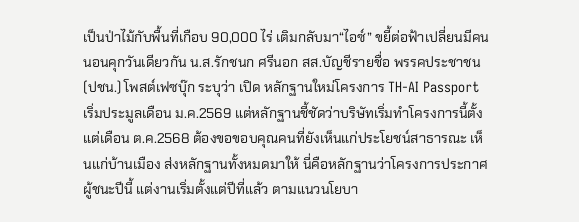เป็นป่าไม้กับพื้นที่เกือบ 90,000 ไร่ เติมกลับมา“ไอซ์” ขยี้ต่อฟ้าเปลี่ยนมีคนนอนคุกวันเดียวกัน น.ส.รักชนก ศรีนอก สส.บัญชีรายชื่อ พรรคประชาชน (ปชน.) โพสต์เฟซบุ๊ก ระบุว่า เปิด หลักฐานใหม่โครงการ TH-AI Passport เริ่มประมูลเดือน ม.ค.2569 แต่หลักฐานชี้ชัดว่าบริษัทเริ่มทำโครงการนี้ตั้งแต่เดือน ต.ค.2568 ต้องขอขอบคุณคนที่ยังเห็นแก่ประโยชน์สาธารณะ เห็นแก่บ้านเมือง ส่งหลักฐานทั้งหมดมาให้ นี่คือหลักฐานว่าโครงการประกาศผู้ชนะปีนี้ แต่งานเริ่มตั้งแต่ปีที่แล้ว ตามแนวนโยบา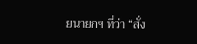ยนายกฯ ที่ว่า “สั่ง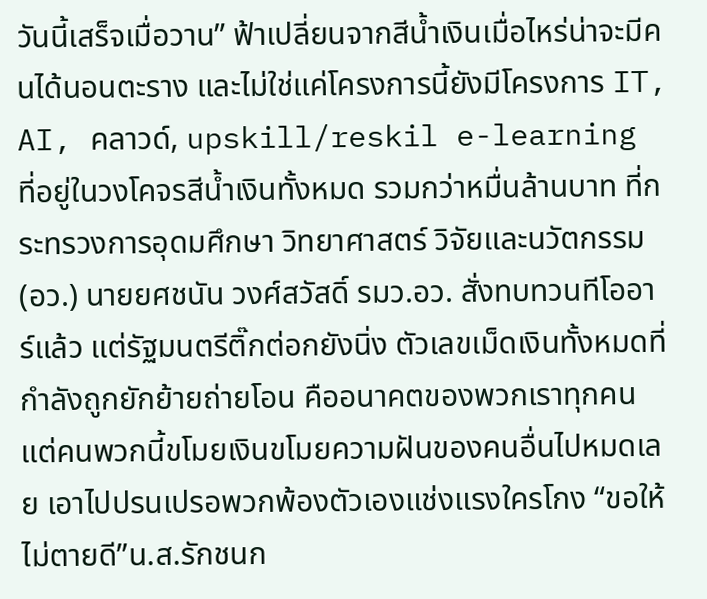วันนี้เสร็จเมื่อวาน” ฟ้าเปลี่ยนจากสีน้ำเงินเมื่อไหร่น่าจะมีคนได้นอนตะราง และไม่ใช่แค่โครงการนี้ยังมีโครงการ IT, AI, คลาวด์, upskill/reskil e-learning ที่อยู่ในวงโคจรสีน้ำเงินทั้งหมด รวมกว่าหมื่นล้านบาท ที่กระทรวงการอุดมศึกษา วิทยาศาสตร์ วิจัยและนวัตกรรม (อว.) นายยศชนัน วงศ์สวัสดิ์ รมว.อว. สั่งทบทวนทีโออาร์แล้ว แต่รัฐมนตรีติ๊กต่อกยังนิ่ง ตัวเลขเม็ดเงินทั้งหมดที่กำลังถูกยักย้ายถ่ายโอน คืออนาคตของพวกเราทุกคน แต่คนพวกนี้ขโมยเงินขโมยความฝันของคนอื่นไปหมดเลย เอาไปปรนเปรอพวกพ้องตัวเองแช่งแรงใครโกง “ขอให้ไม่ตายดี”น.ส.รักชนก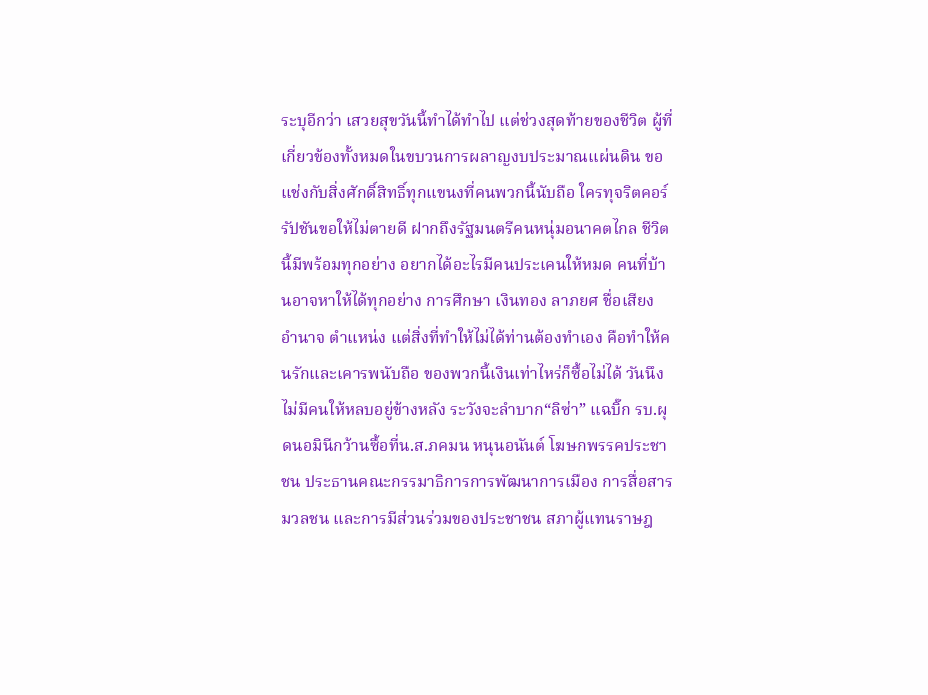ระบุอีกว่า เสวยสุขวันนี้ทำได้ทำไป แต่ช่วงสุดท้ายของชีวิต ผู้ที่เกี่ยวข้องทั้งหมดในขบวนการผลาญงบประมาณแผ่นดิน ขอแช่งกับสิ่งศักดิ์สิทธิ์ทุกแขนงที่คนพวกนี้นับถือ ใครทุจริตคอร์รัปชันขอให้ไม่ตายดี ฝากถึงรัฐมนตรีคนหนุ่มอนาคตไกล ชีวิตนี้มีพร้อมทุกอย่าง อยากได้อะไรมีคนประเคนให้หมด คนที่บ้านอาจหาให้ได้ทุกอย่าง การศึกษา เงินทอง ลาภยศ ชื่อเสียง อำนาจ ตำแหน่ง แต่สิ่งที่ทำให้ไม่ได้ท่านต้องทำเอง คือทำให้คนรักและเคารพนับถือ ของพวกนี้เงินเท่าไหร่ก็ซื้อไม่ได้ วันนึงไม่มีคนให้หลบอยู่ข้างหลัง ระวังจะลำบาก“ลิซ่า” แฉบิ๊ก รบ.ผุดนอมินีกว้านซื้อที่น.ส.ภคมน หนุนอนันต์ โฆษกพรรคประชาชน ประธานคณะกรรมาธิการการพัฒนาการเมือง การสื่อสารมวลชน และการมีส่วนร่วมของประชาชน สภาผู้แทนราษฎ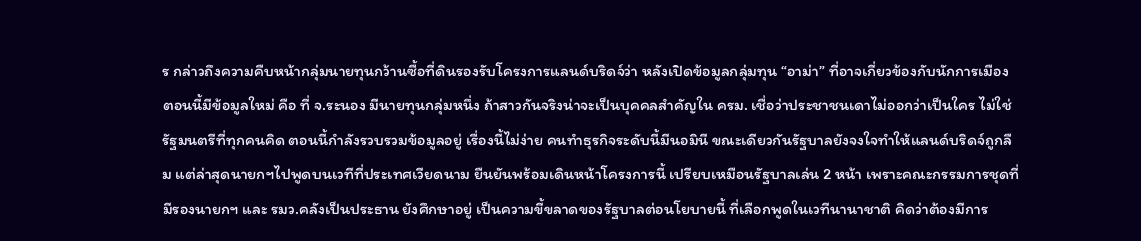ร กล่าวถึงความคืบหน้ากลุ่มนายทุนกว้านซื้อที่ดินรองรับโครงการแลนด์บริดจ์ว่า หลังเปิดข้อมูลกลุ่มทุน “อาม่า” ที่อาจเกี่ยวข้องกับนักการเมือง ตอนนี้มีข้อมูลใหม่ คือ ที่ จ.ระนอง มีนายทุนกลุ่มหนึ่ง ถ้าสาวกันจริงน่าจะเป็นบุคคลสำคัญใน ครม. เชื่อว่าประชาชนเดาไม่ออกว่าเป็นใคร ไม่ใช่รัฐมนตรีที่ทุกคนคิด ตอนนี้กำลังรวบรวมข้อมูลอยู่ เรื่องนี้ไม่ง่าย คนทำธุรกิจระดับนี้มีนอมินี ขณะเดียวกันรัฐบาลยังจงใจทำให้แลนด์บริดจ์ถูกลืม แต่ล่าสุดนายกฯไปพูดบนเวทีที่ประเทศเวียดนาม ยืนยันพร้อมเดินหน้าโครงการนี้ เปรียบเหมือนรัฐบาลเล่น 2 หน้า เพราะคณะกรรมการชุดที่มีรองนายกฯ และ รมว.คลังเป็นประธาน ยังศึกษาอยู่ เป็นความขี้ขลาดของรัฐบาลต่อนโยบายนี้ ที่เลือกพูดในเวทีนานาชาติ คิดว่าต้องมีการ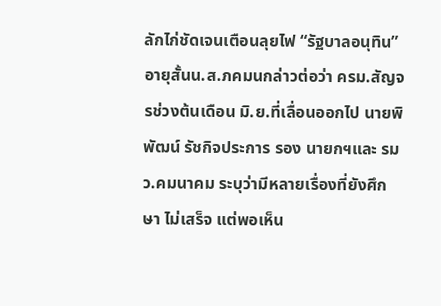ลักไก่ชัดเจนเตือนลุยไฟ “รัฐบาลอนุทิน” อายุสั้นน.ส.ภคมนกล่าวต่อว่า ครม.สัญจรช่วงต้นเดือน มิ.ย.ที่เลื่อนออกไป นายพิพัฒน์ รัชกิจประการ รอง นายกฯและ รมว.คมนาคม ระบุว่ามีหลายเรื่องที่ยังศึกษา ไม่เสร็จ แต่พอเห็น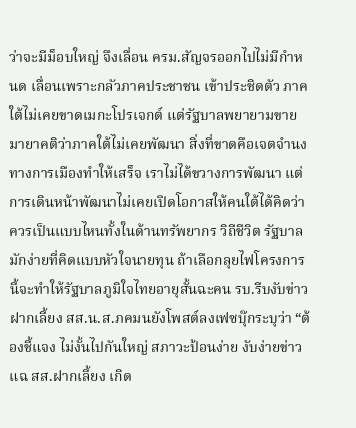ว่าจะมีม็อบใหญ่ จึงเลื่อน ครม.สัญจรออกไปไม่มีกำหนด เลื่อนเพราะกลัวภาคประชาชน เข้าประชิดตัว ภาคใต้ไม่เคยขาดเมกะโปรเจกต์ แต่รัฐบาลพยายามขายมายาคติว่าภาคใต้ไม่เคยพัฒนา สิ่งที่ขาดคือเจตจำนงทางการเมืองทำให้เสร็จ เราไม่ได้ขวางการพัฒนา แต่การเดินหน้าพัฒนาไม่เคยเปิดโอกาสให้คนใต้ได้คิดว่าควรเป็นแบบไหนทั้งในด้านทรัพยากร วิถีชีวิต รัฐบาลมักง่ายที่คิดแบบหัวใจนายทุน ถ้าเลือกลุยไฟโครงการนี้จะทำให้รัฐบาลภูมิใจไทยอายุสั้นฉะคน รบ.รีบงับข่าวฝากเลี้ยง สส.น.ส.ภคมนยังโพสต์ลงเฟซบุ๊กระบุว่า “ต้องชี้แจง ไม่งั้นไปกันใหญ่ สภาวะป้อนง่าย งับง่ายข่าวแฉ สส.ฝากเลี้ยง เกิด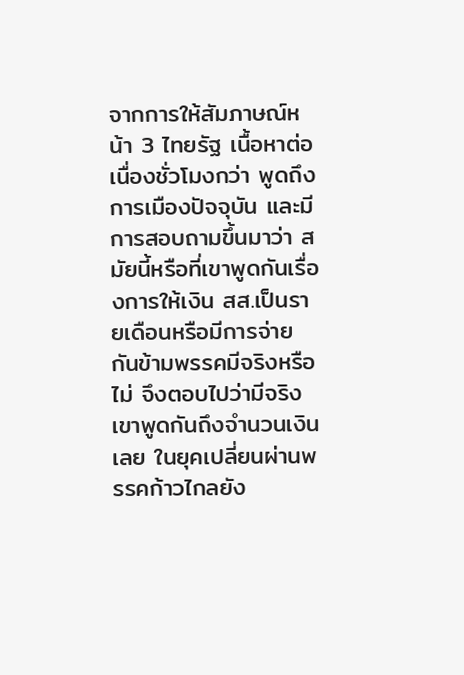จากการให้สัมภาษณ์หน้า 3 ไทยรัฐ เนื้อหาต่อเนื่องชั่วโมงกว่า พูดถึงการเมืองปัจจุบัน และมีการสอบถามขึ้นมาว่า สมัยนี้หรือที่เขาพูดกันเรื่องการให้เงิน สส.เป็นรายเดือนหรือมีการจ่ายกันข้ามพรรคมีจริงหรือไม่ จึงตอบไปว่ามีจริง เขาพูดกันถึงจำนวนเงินเลย ในยุคเปลี่ยนผ่านพรรคก้าวไกลยัง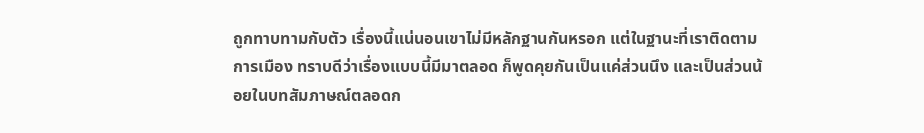ถูกทาบทามกับตัว เรื่องนี้แน่นอนเขาไม่มีหลักฐานกันหรอก แต่ในฐานะที่เราติดตามการเมือง ทราบดีว่าเรื่องแบบนี้มีมาตลอด ก็พูดคุยกันเป็นแค่ส่วนนึง และเป็นส่วนน้อยในบทสัมภาษณ์ตลอดก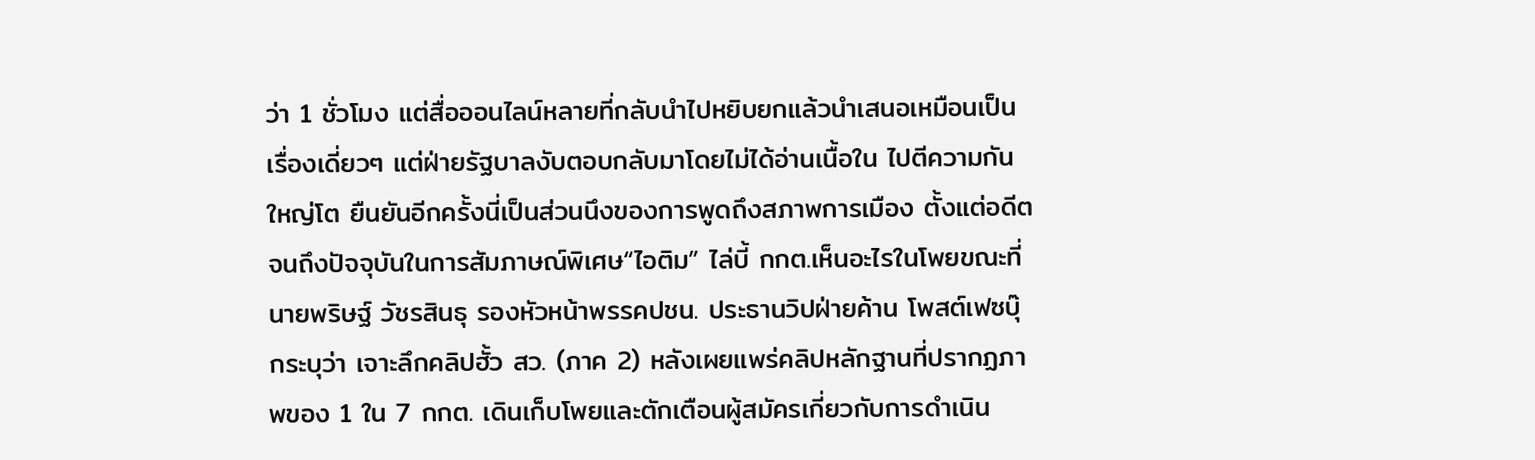ว่า 1 ชั่วโมง แต่สื่อออนไลน์หลายที่กลับนำไปหยิบยกแล้วนำเสนอเหมือนเป็นเรื่องเดี่ยวๆ แต่ฝ่ายรัฐบาลงับตอบกลับมาโดยไม่ได้อ่านเนื้อใน ไปตีความกันใหญ่โต ยืนยันอีกครั้งนี่เป็นส่วนนึงของการพูดถึงสภาพการเมือง ตั้งแต่อดีตจนถึงปัจจุบันในการสัมภาษณ์พิเศษ“ไอติม” ไล่บี้ กกต.เห็นอะไรในโพยขณะที่นายพริษฐ์ วัชรสินธุ รองหัวหน้าพรรคปชน. ประธานวิปฝ่ายค้าน โพสต์เฟซบุ๊กระบุว่า เจาะลึกคลิปฮั้ว สว. (ภาค 2) หลังเผยแพร่คลิปหลักฐานที่ปรากฏภาพของ 1 ใน 7 กกต. เดินเก็บโพยและตักเตือนผู้สมัครเกี่ยวกับการดำเนิน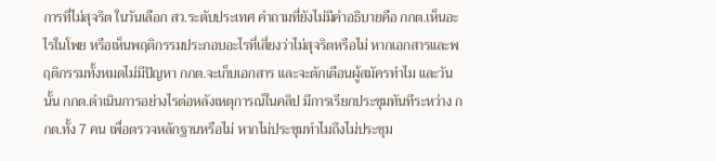การที่ไม่สุจริต ในวันเลือก สว.ระดับประเทศ คำถามที่ยังไม่มีคำอธิบายคือ กกต.เห็นอะไรในโพย หรือเห็นพฤติกรรมประกอบอะไรที่เสี่ยงว่าไม่สุจริตหรือไม่ หากเอกสารและพฤติกรรมทั้งหมดไม่มีปัญหา กกต.จะเก็บเอกสาร และจะตักเตือนผู้สมัครทำไม และวันนั้น กกต.ดำเนินการอย่างไรต่อหลังเหตุการณ์ในคลิป มีการเรียกประชุมทันทีระหว่าง กกต.ทั้ง 7 คน เพื่อตรวจหลักฐานหรือไม่ หากไม่ประชุมทำไมถึงไม่ประชุม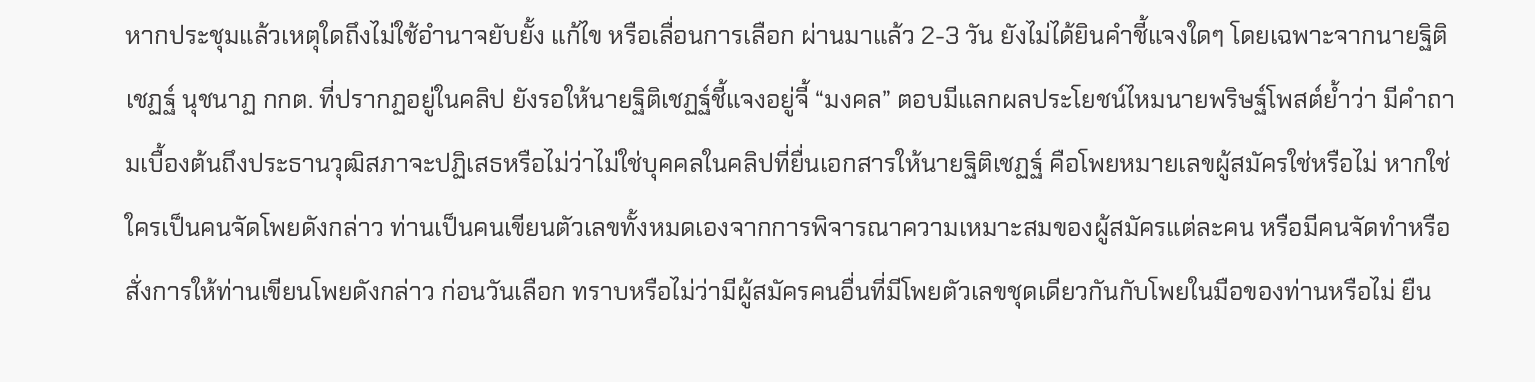หากประชุมแล้วเหตุใดถึงไม่ใช้อำนาจยับยั้ง แก้ไข หรือเลื่อนการเลือก ผ่านมาแล้ว 2-3 วัน ยังไม่ได้ยินคำชี้แจงใดๆ โดยเฉพาะจากนายฐิติเชฏฐ์ นุชนาฏ กกต. ที่ปรากฏอยู่ในคลิป ยังรอให้นายฐิติเชฏฐ์ชี้แจงอยู่จี้ “มงคล” ตอบมีแลกผลประโยชน์ไหมนายพริษฐ์โพสต์ย้ำว่า มีคำถามเบื้องต้นถึงประธานวุฒิสภาจะปฏิเสธหรือไม่ว่าไม่ใช่บุคคลในคลิปที่ยื่นเอกสารให้นายฐิติเชฏฐ์ คือโพยหมายเลขผู้สมัครใช่หรือไม่ หากใช่ ใครเป็นคนจัดโพยดังกล่าว ท่านเป็นคนเขียนตัวเลขทั้งหมดเองจากการพิจารณาความเหมาะสมของผู้สมัครแต่ละคน หรือมีคนจัดทำหรือสั่งการให้ท่านเขียนโพยดังกล่าว ก่อนวันเลือก ทราบหรือไม่ว่ามีผู้สมัครคนอื่นที่มีโพยตัวเลขชุดเดียวกันกับโพยในมือของท่านหรือไม่ ยืน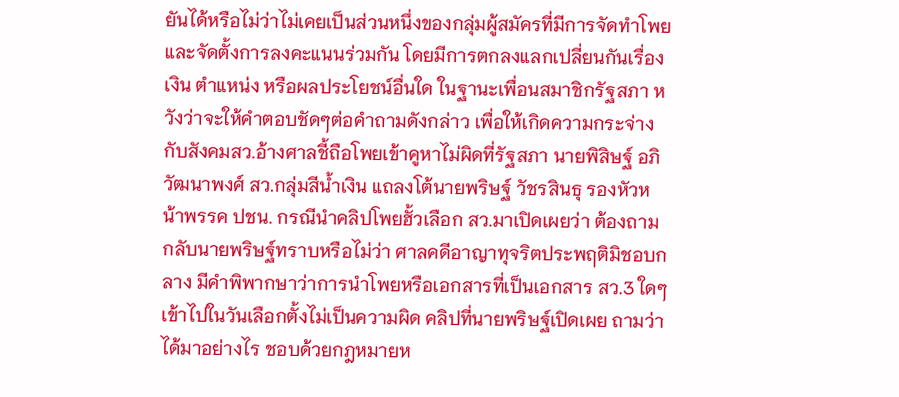ยันได้หรือไม่ว่าไม่เคยเป็นส่วนหนึ่งของกลุ่มผู้สมัครที่มีการจัดทำโพย และจัดตั้งการลงคะแนนร่วมกัน โดยมีการตกลงแลกเปลี่ยนกันเรื่องเงิน ตำแหน่ง หรือผลประโยชน์อื่นใด ในฐานะเพื่อนสมาชิกรัฐสภา หวังว่าจะให้คำตอบชัดๆต่อคำถามดังกล่าว เพื่อให้เกิดความกระจ่างกับสังคมสว.อ้างศาลชี้ถือโพยเข้าคูหาไม่ผิดที่รัฐสภา นายพิสิษฐ์ อภิวัฒนาพงศ์ สว.กลุ่มสีน้ำเงิน แถลงโต้นายพริษฐ์ วัชรสินธุ รองหัวหน้าพรรค ปชน. กรณีนำคลิปโพยฮั้วเลือก สว.มาเปิดเผยว่า ต้องถามกลับนายพริษฐ์ทราบหรือไม่ว่า ศาลคดีอาญาทุจริตประพฤติมิชอบกลาง มีคำพิพากษาว่าการนำโพยหรือเอกสารที่เป็นเอกสาร สว.3 ใดๆ เข้าไปในวันเลือกตั้งไม่เป็นความผิด คลิปที่นายพริษฐ์เปิดเผย ถามว่าได้มาอย่างไร ชอบด้วยกฎหมายห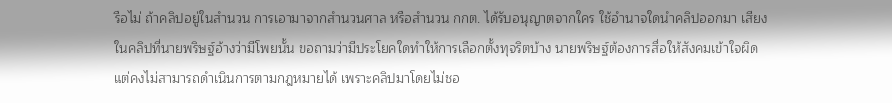รือไม่ ถ้าคลิปอยู่ในสำนวน การเอามาจากสำนวนศาล หรือสำนวน กกต. ได้รับอนุญาตจากใคร ใช้อำนาจใดนำคลิปออกมา เสียงในคลิปที่นายพริษฐ์อ้างว่ามีโพยนั้น ขอถามว่ามีประโยคใดทำให้การเลือกตั้งทุจริตบ้าง นายพริษฐ์ต้องการสื่อให้สังคมเข้าใจผิด แต่คงไม่สามารถดำเนินการตามกฎหมายได้ เพราะคลิปมาโดยไม่ชอ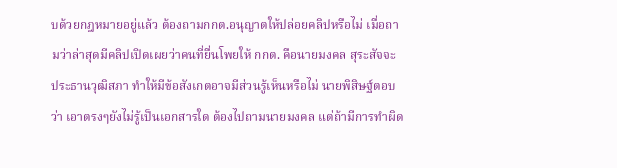บด้วยกฎหมายอยู่แล้ว ต้องถามกกต.อนุญาตให้ปล่อยคลิปหรือไม่ เมื่อถามว่าล่าสุดมีคลิปเปิดเผยว่าคนที่ยื่นโพยให้ กกต. คือนายมงคล สุระสัจจะ ประธานวุฒิสภา ทำให้มีข้อสังเกตอาจมีส่วนรู้เห็นหรือไม่ นายพิสิษฐ์ตอบว่า เอาตรงๆยังไม่รู้เป็นเอกสารใด ต้องไปถามนายมงคล แต่ถ้ามีการทำผิด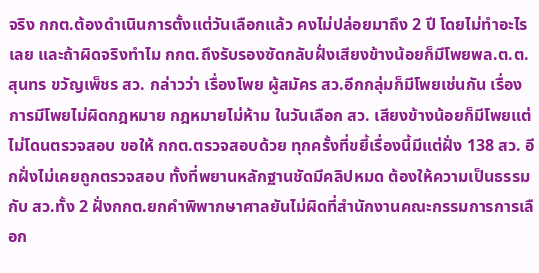จริง กกต.ต้องดำเนินการตั้งแต่วันเลือกแล้ว คงไม่ปล่อยมาถึง 2 ปี โดยไม่ทำอะไรเลย และถ้าผิดจริงทำไม กกต.ถึงรับรองซัดกลับฝั่งเสียงข้างน้อยก็มีโพยพล.ต.ต.สุนทร ขวัญเพ็ชร สว. กล่าวว่า เรื่องโพย ผู้สมัคร สว.อีกกลุ่มก็มีโพยเช่นกัน เรื่องการมีโพยไม่ผิดกฎหมาย กฎหมายไม่ห้าม ในวันเลือก สว. เสียงข้างน้อยก็มีโพยแต่ไม่โดนตรวจสอบ ขอให้ กกต.ตรวจสอบด้วย ทุกครั้งที่ขยี้เรื่องนี้มีแต่ฝั่ง 138 สว. อีกฝั่งไม่เคยถูกตรวจสอบ ทั้งที่พยานหลักฐานชัดมีคลิปหมด ต้องให้ความเป็นธรรมกับ สว.ทั้ง 2 ฝั่งกกต.ยกคำพิพากษาศาลยันไม่ผิดที่สำนักงานคณะกรรมการการเลือก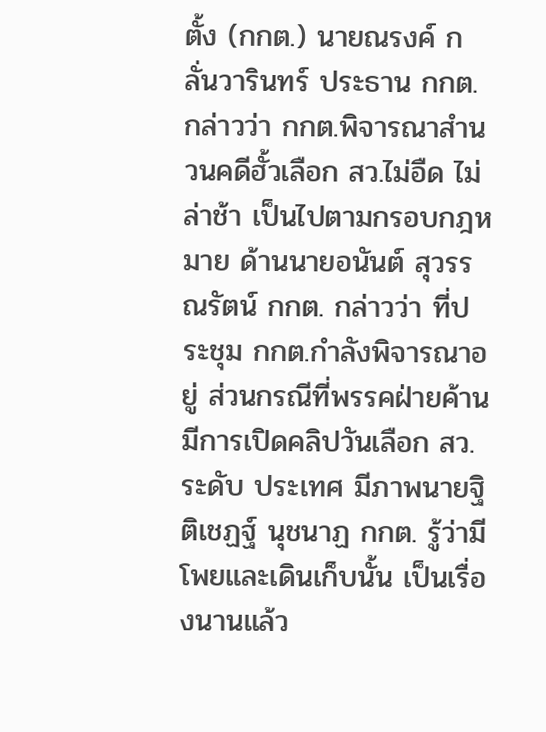ตั้ง (กกต.) นายณรงค์ กลั่นวารินทร์ ประธาน กกต. กล่าวว่า กกต.พิจารณาสำนวนคดีฮั้วเลือก สว.ไม่อืด ไม่ล่าช้า เป็นไปตามกรอบกฎหมาย ด้านนายอนันต์ สุวรรณรัตน์ กกต. กล่าวว่า ที่ประชุม กกต.กำลังพิจารณาอยู่ ส่วนกรณีที่พรรคฝ่ายค้านมีการเปิดคลิปวันเลือก สว.ระดับ ประเทศ มีภาพนายฐิติเชฏฐ์ นุชนาฏ กกต. รู้ว่ามีโพยและเดินเก็บนั้น เป็นเรื่องนานแล้ว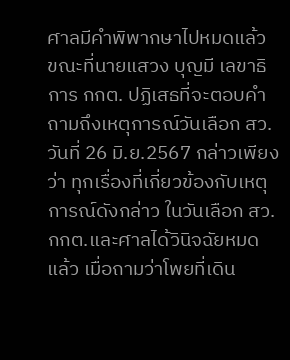ศาลมีคำพิพากษาไปหมดแล้ว ขณะที่นายแสวง บุญมี เลขาธิการ กกต. ปฏิเสธที่จะตอบคำถามถึงเหตุการณ์วันเลือก สว. วันที่ 26 มิ.ย.2567 กล่าวเพียงว่า ทุกเรื่องที่เกี่ยวข้องกับเหตุการณ์ดังกล่าว ในวันเลือก สว. กกต.และศาลได้วินิจฉัยหมดแล้ว เมื่อถามว่าโพยที่เดิน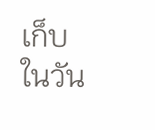เก็บในวัน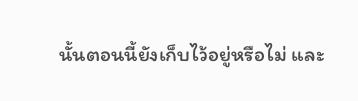นั้นตอนนี้ยังเก็บไว้อยู่หรือไม่ และ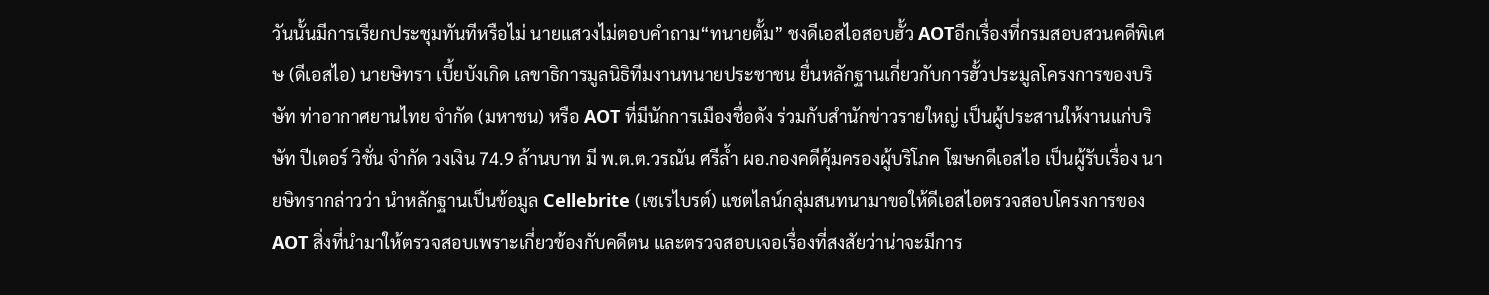วันนั้นมีการเรียกประชุมทันทีหรือไม่ นายแสวงไม่ตอบคำถาม“ทนายตั้ม” ชงดีเอสไอสอบฮั้ว AOTอีกเรื่องที่กรมสอบสวนคดีพิเศษ (ดีเอสไอ) นายษิทรา เบี้ยบังเกิด เลขาธิการมูลนิธิทีมงานทนายประชาชน ยื่นหลักฐานเกี่ยวกับการฮั้วประมูลโครงการของบริษัท ท่าอากาศยานไทย จำกัด (มหาชน) หรือ AOT ที่มีนักการเมืองชื่อดัง ร่วมกับสำนักข่าวรายใหญ่ เป็นผู้ประสานให้งานแก่บริษัท ปีเตอร์ วิชั่น จำกัด วงเงิน 74.9 ล้านบาท มี พ.ต.ต.วรณัน ศรีล้ำ ผอ.กองคดีคุ้มครองผู้บริโภค โฆษกดีเอสไอ เป็นผู้รับเรื่อง นายษิทรากล่าวว่า นำหลักฐานเป็นข้อมูล Cellebrite (เซเรไบรต์) แชตไลน์กลุ่มสนทนามาขอให้ดีเอสไอตรวจสอบโครงการของ AOT สิ่งที่นำมาให้ตรวจสอบเพราะเกี่ยวข้องกับคดีตน และตรวจสอบเจอเรื่องที่สงสัยว่าน่าจะมีการ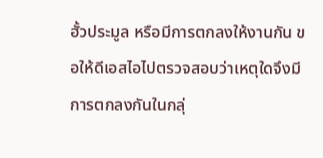ฮั้วประมูล หรือมีการตกลงให้งานกัน ขอให้ดีเอสไอไปตรวจสอบว่าเหตุใดจึงมีการตกลงกันในกลุ่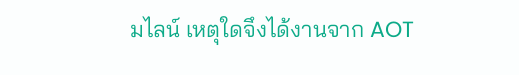มไลน์ เหตุใดจึงได้งานจาก AOT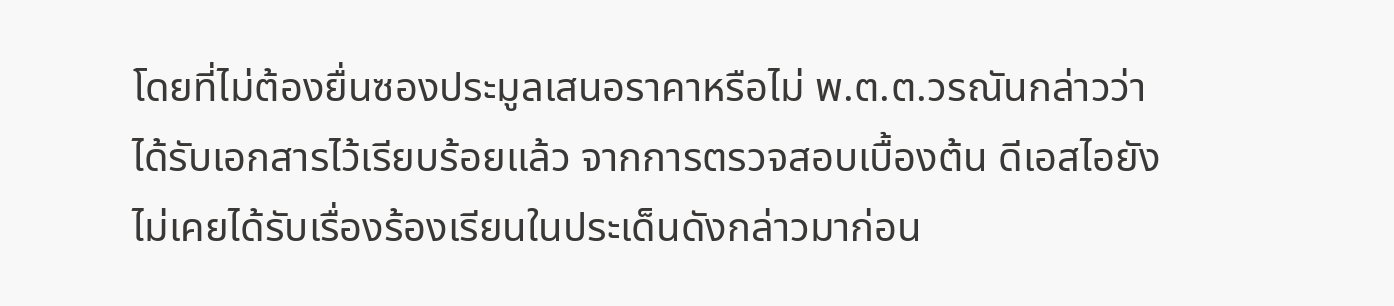โดยที่ไม่ต้องยื่นซองประมูลเสนอราคาหรือไม่ พ.ต.ต.วรณันกล่าวว่า ได้รับเอกสารไว้เรียบร้อยแล้ว จากการตรวจสอบเบื้องต้น ดีเอสไอยังไม่เคยได้รับเรื่องร้องเรียนในประเด็นดังกล่าวมาก่อน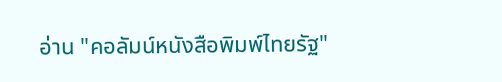อ่าน "คอลัมน์หนังสือพิมพ์ไทยรัฐ"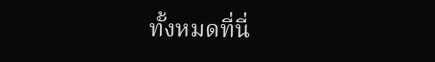ทั้งหมดที่นี่